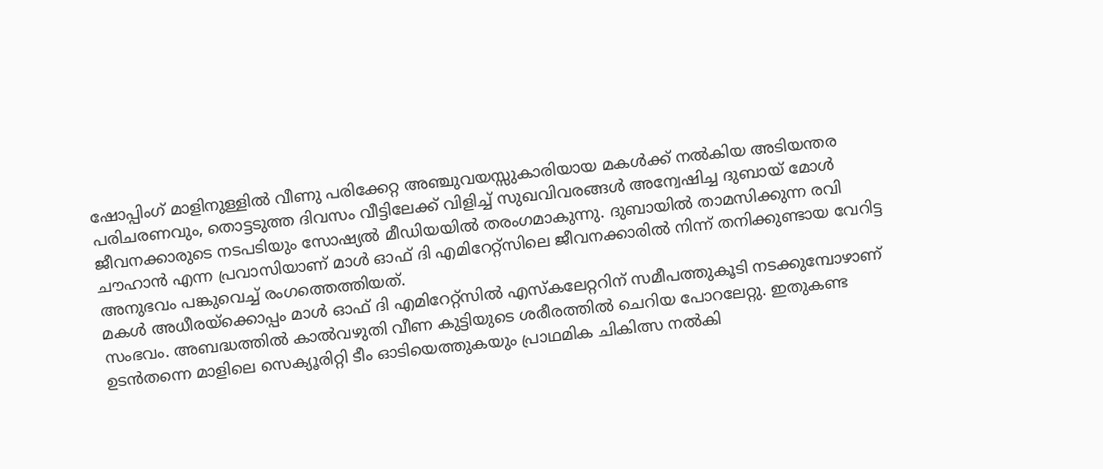ഷോപ്പിംഗ് മാളിനുള്ളിൽ വീണു പരിക്കേറ്റ അഞ്ചുവയസ്സുകാരിയായ മകൾക്ക് നൽകിയ അടിയന്തര പരിചരണവും, തൊട്ടടുത്ത ദിവസം വീട്ടിലേക്ക് വിളിച്ച് സുഖവിവരങ്ങൾ അന്വേഷിച്ച ദുബായ് മോൾ ജീവനക്കാരുടെ നടപടിയും സോഷ്യൽ മീഡിയയിൽ തരംഗമാകുന്നു. ദുബായിൽ താമസിക്കുന്ന രവി ചൗഹാൻ എന്ന പ്രവാസിയാണ് മാൾ ഓഫ് ദി എമിറേറ്റ്സിലെ ജീവനക്കാരിൽ നിന്ന് തനിക്കുണ്ടായ വേറിട്ട അനുഭവം പങ്കുവെച്ച് രംഗത്തെത്തിയത്.
മകൾ അധീരയ്ക്കൊപ്പം മാൾ ഓഫ് ദി എമിറേറ്റ്സിൽ എസ്കലേറ്ററിന് സമീപത്തുകൂടി നടക്കുമ്പോഴാണ് സംഭവം. അബദ്ധത്തിൽ കാൽവഴുതി വീണ കുട്ടിയുടെ ശരീരത്തിൽ ചെറിയ പോറലേറ്റു. ഇതുകണ്ട ഉടൻതന്നെ മാളിലെ സെക്യൂരിറ്റി ടീം ഓടിയെത്തുകയും പ്രാഥമിക ചികിത്സ നൽകി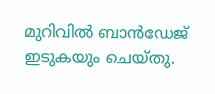മുറിവിൽ ബാൻഡേജ് ഇടുകയും ചെയ്തു.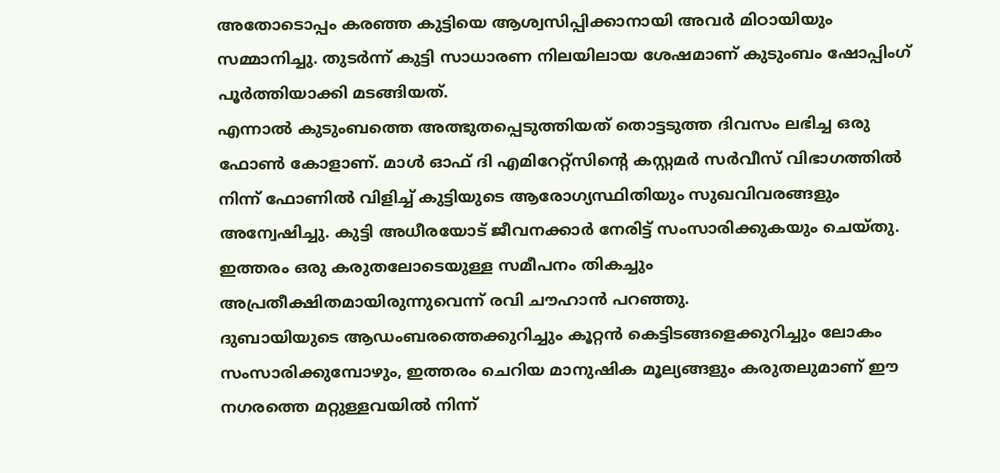അതോടൊപ്പം കരഞ്ഞ കുട്ടിയെ ആശ്വസിപ്പിക്കാനായി അവർ മിഠായിയും സമ്മാനിച്ചു. തുടർന്ന് കുട്ടി സാധാരണ നിലയിലായ ശേഷമാണ് കുടുംബം ഷോപ്പിംഗ് പൂർത്തിയാക്കി മടങ്ങിയത്.
എന്നാൽ കുടുംബത്തെ അത്ഭുതപ്പെടുത്തിയത് തൊട്ടടുത്ത ദിവസം ലഭിച്ച ഒരു ഫോൺ കോളാണ്. മാൾ ഓഫ് ദി എമിറേറ്റ്സിന്റെ കസ്റ്റമർ സർവീസ് വിഭാഗത്തിൽ നിന്ന് ഫോണിൽ വിളിച്ച് കുട്ടിയുടെ ആരോഗ്യസ്ഥിതിയും സുഖവിവരങ്ങളും അന്വേഷിച്ചു. കുട്ടി അധീരയോട് ജീവനക്കാർ നേരിട്ട് സംസാരിക്കുകയും ചെയ്തു. ഇത്തരം ഒരു കരുതലോടെയുള്ള സമീപനം തികച്ചും അപ്രതീക്ഷിതമായിരുന്നുവെന്ന് രവി ചൗഹാൻ പറഞ്ഞു.
ദുബായിയുടെ ആഡംബരത്തെക്കുറിച്ചും കൂറ്റൻ കെട്ടിടങ്ങളെക്കുറിച്ചും ലോകം സംസാരിക്കുമ്പോഴും, ഇത്തരം ചെറിയ മാനുഷിക മൂല്യങ്ങളും കരുതലുമാണ് ഈ നഗരത്തെ മറ്റുള്ളവയിൽ നിന്ന്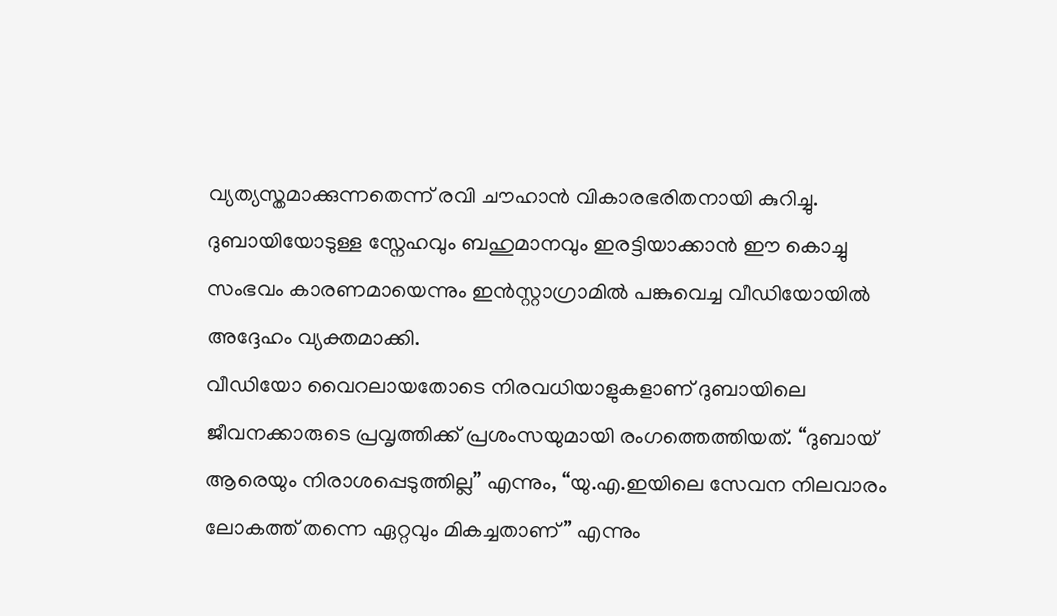വ്യത്യസ്തമാക്കുന്നതെന്ന് രവി ചൗഹാൻ വികാരഭരിതനായി കുറിച്ചു. ദുബായിയോടുള്ള സ്നേഹവും ബഹുമാനവും ഇരട്ടിയാക്കാൻ ഈ കൊച്ചു സംഭവം കാരണമായെന്നും ഇൻസ്റ്റാഗ്രാമിൽ പങ്കുവെച്ച വീഡിയോയിൽ അദ്ദേഹം വ്യക്തമാക്കി.
വീഡിയോ വൈറലായതോടെ നിരവധിയാളുകളാണ് ദുബായിലെ ജീവനക്കാരുടെ പ്രവൃത്തിക്ക് പ്രശംസയുമായി രംഗത്തെത്തിയത്. “ദുബായ് ആരെയും നിരാശപ്പെടുത്തില്ല” എന്നും, “യു.എ.ഇയിലെ സേവന നിലവാരം ലോകത്ത് തന്നെ ഏറ്റവും മികച്ചതാണ്” എന്നും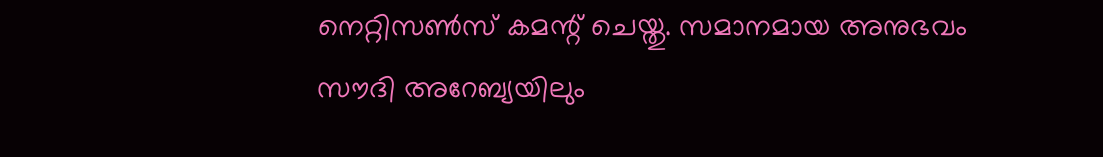നെറ്റിസൺസ് കമന്റ് ചെയ്തു. സമാനമായ അനുഭവം സൗദി അറേബ്യയിലും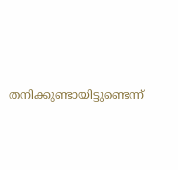തനിക്കുണ്ടായിട്ടുണ്ടെന്ന്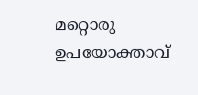മറ്റൊരു ഉപയോക്താവ്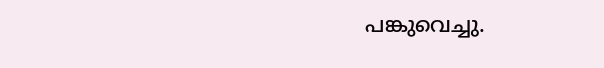പങ്കുവെച്ചു.